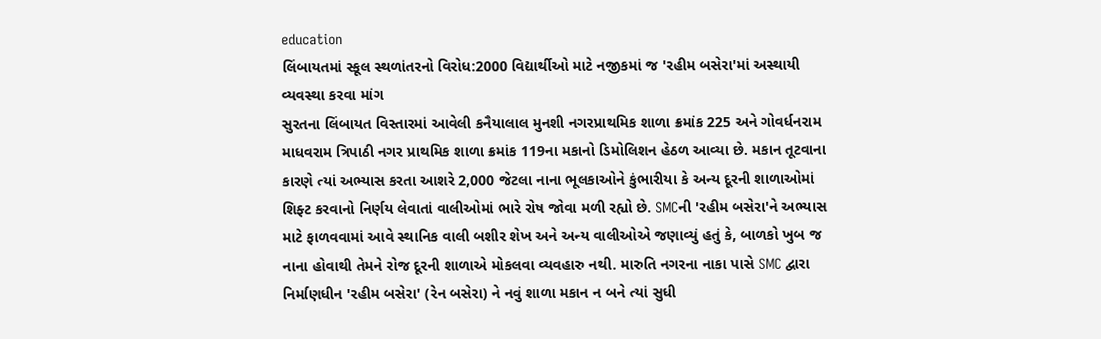education
લિંબાયતમાં સ્કૂલ સ્થળાંતરનો વિરોધ:2000 વિદ્યાર્થીઓ માટે નજીકમાં જ 'રહીમ બસેરા'માં અસ્થાયી વ્યવસ્થા કરવા માંગ
સુરતના લિંબાયત વિસ્તારમાં આવેલી કનૈયાલાલ મુનશી નગરપ્રાથમિક શાળા ક્રમાંક 225 અને ગોવર્ધનરામ માધવરામ ત્રિપાઠી નગર પ્રાથમિક શાળા ક્રમાંક 119ના મકાનો ડિમોલિશન હેઠળ આવ્યા છે. મકાન તૂટવાના કારણે ત્યાં અભ્યાસ કરતા આશરે 2,000 જેટલા નાના ભૂલકાઓને કુંભારીયા કે અન્ય દૂરની શાળાઓમાં શિફ્ટ કરવાનો નિર્ણય લેવાતાં વાલીઓમાં ભારે રોષ જોવા મળી રહ્યો છે. SMCની 'રહીમ બસેરા'ને અભ્યાસ માટે ફાળવવામાં આવે સ્થાનિક વાલી બશીર શેખ અને અન્ય વાલીઓએ જણાવ્યું હતું કે, બાળકો ખુબ જ નાના હોવાથી તેમને રોજ દૂરની શાળાએ મોકલવા વ્યવહારુ નથી. મારુતિ નગરના નાકા પાસે SMC દ્વારા નિર્માણધીન 'રહીમ બસેરા' (રેન બસેરા) ને નવું શાળા મકાન ન બને ત્યાં સુધી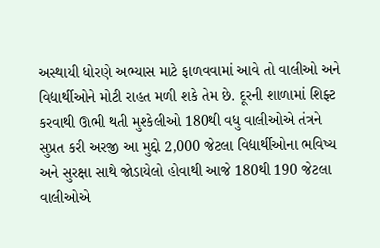અસ્થાયી ધોરણે અભ્યાસ માટે ફાળવવામાં આવે તો વાલીઓ અને વિદ્યાર્થીઓને મોટી રાહત મળી શકે તેમ છે. દૂરની શાળામાં શિફ્ટ કરવાથી ઊભી થતી મુશ્કેલીઓ 180થી વધુ વાલીઓએ તંત્રને સુપ્રત કરી અરજી આ મુદ્દો 2,000 જેટલા વિદ્યાર્થીઓના ભવિષ્ય અને સુરક્ષા સાથે જોડાયેલો હોવાથી આજે 180થી 190 જેટલા વાલીઓએ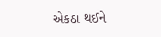એકઠા થઈને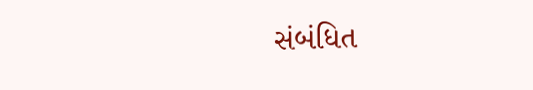સંબંધિત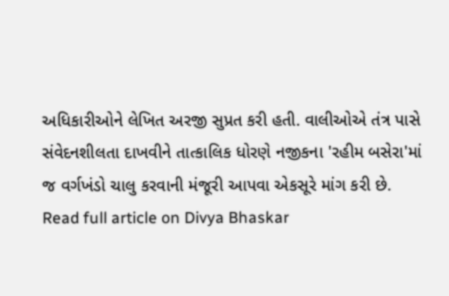અધિકારીઓને લેખિત અરજી સુપ્રત કરી હતી. વાલીઓએ તંત્ર પાસે સંવેદનશીલતા દાખવીને તાત્કાલિક ધોરણે નજીકના 'રહીમ બસેરા'માં જ વર્ગખંડો ચાલુ કરવાની મંજૂરી આપવા એકસૂરે માંગ કરી છે.
Read full article on Divya Bhaskar